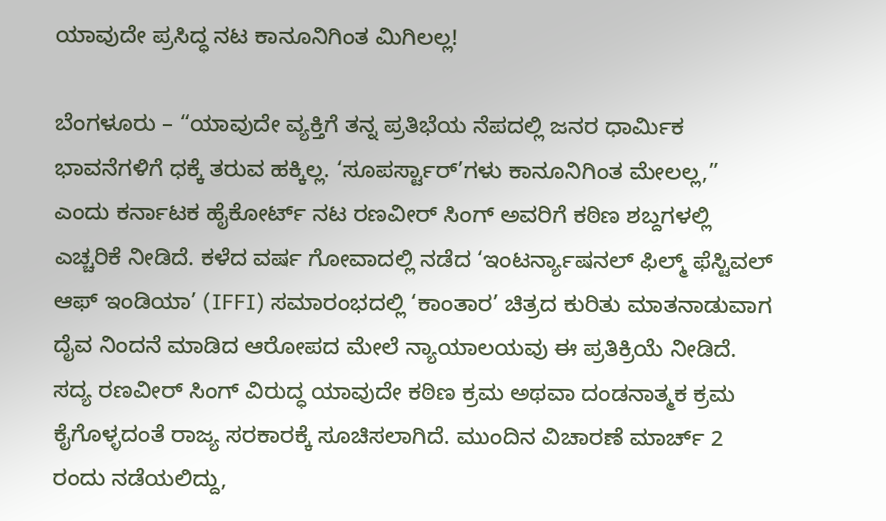ಯಾವುದೇ ಪ್ರಸಿದ್ಧ ನಟ ಕಾನೂನಿಗಿಂತ ಮಿಗಿಲಲ್ಲ!

ಬೆಂಗಳೂರು – “ಯಾವುದೇ ವ್ಯಕ್ತಿಗೆ ತನ್ನ ಪ್ರತಿಭೆಯ ನೆಪದಲ್ಲಿ ಜನರ ಧಾರ್ಮಿಕ ಭಾವನೆಗಳಿಗೆ ಧಕ್ಕೆ ತರುವ ಹಕ್ಕಿಲ್ಲ. ‘ಸೂಪರ್ಸ್ಟಾರ್’ಗಳು ಕಾನೂನಿಗಿಂತ ಮೇಲಲ್ಲ,” ಎಂದು ಕರ್ನಾಟಕ ಹೈಕೋರ್ಟ್ ನಟ ರಣವೀರ್ ಸಿಂಗ್ ಅವರಿಗೆ ಕಠಿಣ ಶಬ್ದಗಳಲ್ಲಿ ಎಚ್ಚರಿಕೆ ನೀಡಿದೆ. ಕಳೆದ ವರ್ಷ ಗೋವಾದಲ್ಲಿ ನಡೆದ ‘ಇಂಟರ್ನ್ಯಾಷನಲ್ ಫಿಲ್ಮ್ ಫೆಸ್ಟಿವಲ್ ಆಫ್ ಇಂಡಿಯಾ’ (IFFI) ಸಮಾರಂಭದಲ್ಲಿ ‘ಕಾಂತಾರ’ ಚಿತ್ರದ ಕುರಿತು ಮಾತನಾಡುವಾಗ ದೈವ ನಿಂದನೆ ಮಾಡಿದ ಆರೋಪದ ಮೇಲೆ ನ್ಯಾಯಾಲಯವು ಈ ಪ್ರತಿಕ್ರಿಯೆ ನೀಡಿದೆ.
ಸದ್ಯ ರಣವೀರ್ ಸಿಂಗ್ ವಿರುದ್ಧ ಯಾವುದೇ ಕಠಿಣ ಕ್ರಮ ಅಥವಾ ದಂಡನಾತ್ಮಕ ಕ್ರಮ ಕೈಗೊಳ್ಳದಂತೆ ರಾಜ್ಯ ಸರಕಾರಕ್ಕೆ ಸೂಚಿಸಲಾಗಿದೆ. ಮುಂದಿನ ವಿಚಾರಣೆ ಮಾರ್ಚ್ 2 ರಂದು ನಡೆಯಲಿದ್ದು,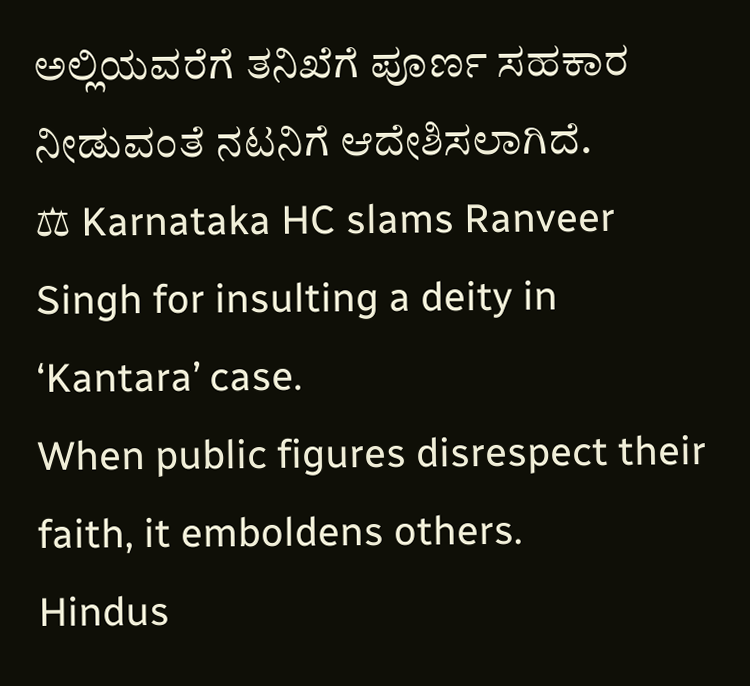ಅಲ್ಲಿಯವರೆಗೆ ತನಿಖೆಗೆ ಪೂರ್ಣ ಸಹಕಾರ ನೀಡುವಂತೆ ನಟನಿಗೆ ಆದೇಶಿಸಲಾಗಿದೆ.
⚖ Karnataka HC slams Ranveer Singh for insulting a deity in ‘Kantara’ case.
When public figures disrespect their faith, it emboldens others.
Hindus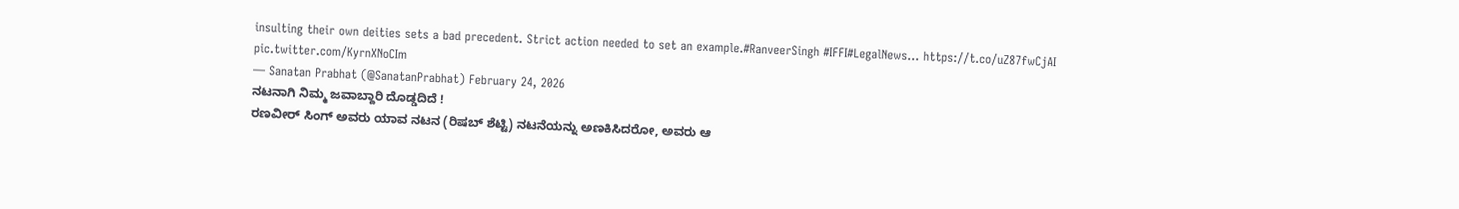insulting their own deities sets a bad precedent. Strict action needed to set an example.#RanveerSingh #IFFI#LegalNews… https://t.co/uZ87fwCjAI pic.twitter.com/KyrnXNoCIm
— Sanatan Prabhat (@SanatanPrabhat) February 24, 2026
ನಟನಾಗಿ ನಿಮ್ಮ ಜವಾಬ್ದಾರಿ ದೊಡ್ಡದಿದೆ !
ರಣವೀರ್ ಸಿಂಗ್ ಅವರು ಯಾವ ನಟನ (ರಿಷಬ್ ಶೆಟ್ಟಿ) ನಟನೆಯನ್ನು ಅಣಕಿಸಿದರೋ, ಅವರು ಆ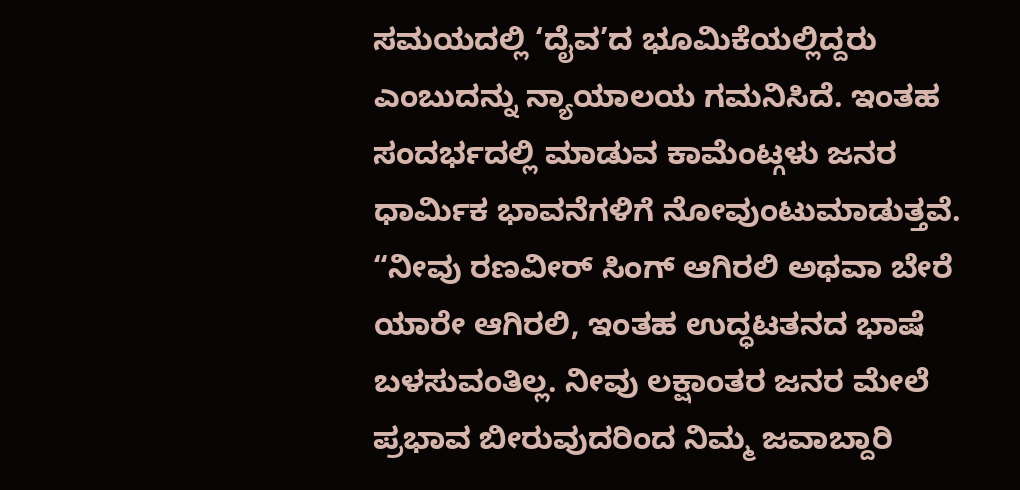ಸಮಯದಲ್ಲಿ ‘ದೈವ’ದ ಭೂಮಿಕೆಯಲ್ಲಿದ್ದರು ಎಂಬುದನ್ನು ನ್ಯಾಯಾಲಯ ಗಮನಿಸಿದೆ. ಇಂತಹ ಸಂದರ್ಭದಲ್ಲಿ ಮಾಡುವ ಕಾಮೆಂಟ್ಗಳು ಜನರ ಧಾರ್ಮಿಕ ಭಾವನೆಗಳಿಗೆ ನೋವುಂಟುಮಾಡುತ್ತವೆ. “ನೀವು ರಣವೀರ್ ಸಿಂಗ್ ಆಗಿರಲಿ ಅಥವಾ ಬೇರೆ ಯಾರೇ ಆಗಿರಲಿ, ಇಂತಹ ಉದ್ಧಟತನದ ಭಾಷೆ ಬಳಸುವಂತಿಲ್ಲ. ನೀವು ಲಕ್ಷಾಂತರ ಜನರ ಮೇಲೆ ಪ್ರಭಾವ ಬೀರುವುದರಿಂದ ನಿಮ್ಮ ಜವಾಬ್ದಾರಿ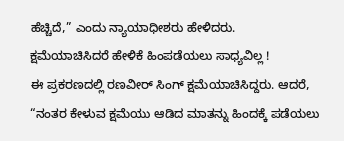ಹೆಚ್ಚಿದೆ,” ಎಂದು ನ್ಯಾಯಾಧೀಶರು ಹೇಳಿದರು.
ಕ್ಷಮೆಯಾಚಿಸಿದರೆ ಹೇಳಿಕೆ ಹಿಂಪಡೆಯಲು ಸಾಧ್ಯವಿಲ್ಲ !
ಈ ಪ್ರಕರಣದಲ್ಲಿ ರಣವೀರ್ ಸಿಂಗ್ ಕ್ಷಮೆಯಾಚಿಸಿದ್ದರು. ಆದರೆ, “ನಂತರ ಕೇಳುವ ಕ್ಷಮೆಯು ಆಡಿದ ಮಾತನ್ನು ಹಿಂದಕ್ಕೆ ಪಡೆಯಲು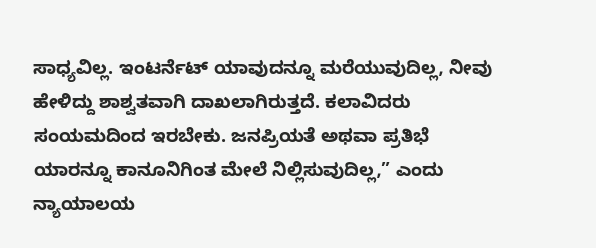ಸಾಧ್ಯವಿಲ್ಲ. ಇಂಟರ್ನೆಟ್ ಯಾವುದನ್ನೂ ಮರೆಯುವುದಿಲ್ಲ, ನೀವು ಹೇಳಿದ್ದು ಶಾಶ್ವತವಾಗಿ ದಾಖಲಾಗಿರುತ್ತದೆ. ಕಲಾವಿದರು ಸಂಯಮದಿಂದ ಇರಬೇಕು. ಜನಪ್ರಿಯತೆ ಅಥವಾ ಪ್ರತಿಭೆ ಯಾರನ್ನೂ ಕಾನೂನಿಗಿಂತ ಮೇಲೆ ನಿಲ್ಲಿಸುವುದಿಲ್ಲ,” ಎಂದು ನ್ಯಾಯಾಲಯ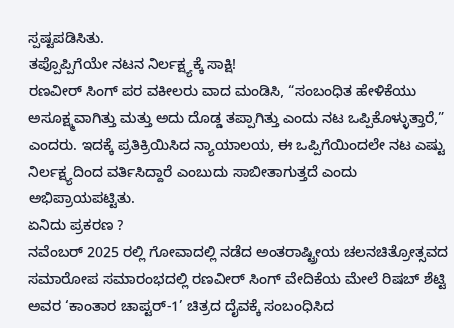ಸ್ಪಷ್ಟಪಡಿಸಿತು.
ತಪ್ಪೊಪ್ಪಿಗೆಯೇ ನಟನ ನಿರ್ಲಕ್ಷ್ಯಕ್ಕೆ ಸಾಕ್ಷಿ!
ರಣವೀರ್ ಸಿಂಗ್ ಪರ ವಕೀಲರು ವಾದ ಮಂಡಿಸಿ, “ಸಂಬಂಧಿತ ಹೇಳಿಕೆಯು ಅಸೂಕ್ಷ್ಮವಾಗಿತ್ತು ಮತ್ತು ಅದು ದೊಡ್ಡ ತಪ್ಪಾಗಿತ್ತು ಎಂದು ನಟ ಒಪ್ಪಿಕೊಳ್ಳುತ್ತಾರೆ,” ಎಂದರು. ಇದಕ್ಕೆ ಪ್ರತಿಕ್ರಿಯಿಸಿದ ನ್ಯಾಯಾಲಯ, ಈ ಒಪ್ಪಿಗೆಯಿಂದಲೇ ನಟ ಎಷ್ಟು ನಿರ್ಲಕ್ಷ್ಯದಿಂದ ವರ್ತಿಸಿದ್ದಾರೆ ಎಂಬುದು ಸಾಬೀತಾಗುತ್ತದೆ ಎಂದು ಅಭಿಪ್ರಾಯಪಟ್ಟಿತು.
ಏನಿದು ಪ್ರಕರಣ ?
ನವೆಂಬರ್ 2025 ರಲ್ಲಿ ಗೋವಾದಲ್ಲಿ ನಡೆದ ಅಂತರಾಷ್ಟ್ರೀಯ ಚಲನಚಿತ್ರೋತ್ಸವದ ಸಮಾರೋಪ ಸಮಾರಂಭದಲ್ಲಿ ರಣವೀರ್ ಸಿಂಗ್ ವೇದಿಕೆಯ ಮೇಲೆ ರಿಷಬ್ ಶೆಟ್ಟಿ ಅವರ ‘ಕಾಂತಾರ ಚಾಪ್ಟರ್-1’ ಚಿತ್ರದ ದೈವಕ್ಕೆ ಸಂಬಂಧಿಸಿದ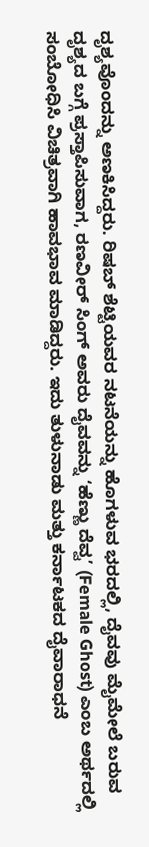ದೃಶ್ಯವೊಂದನ್ನು ಅಣಕಿಸಿದ್ದರು. ರಿಷಬ್ ಶೆಟ್ಟಿಯವರ ನಟನೆಯನ್ನು ಹೊಗಳುವ ಭರದಲ್ಲಿ, ದೈವವು ಮೈಮೇಲೆ ಬರುವ ದೃಶ್ಯದ ಬಗ್ಗೆ ಪ್ರಸ್ತಾಪಿಸುವಾಗ, ರಣವೀರ್ ಸಿಂಗ್ ಅವರು ದೈವವನ್ನು ‘ಹೆಣ್ಣು ದೆವ್ವ’ (Female Ghost) ಎಂಬ ಅರ್ಥದಲ್ಲಿ ಸಂಬೋಧಿಸಿ ವಿಚಿತ್ರವಾಗಿ ಹಾವಭಾವ ಮಾಡಿದ್ದರು. ಇದು ತುಳುನಾಡು ಮತ್ತು ಕರ್ನಾಟಕದ ದೈವಾರಾಧನೆ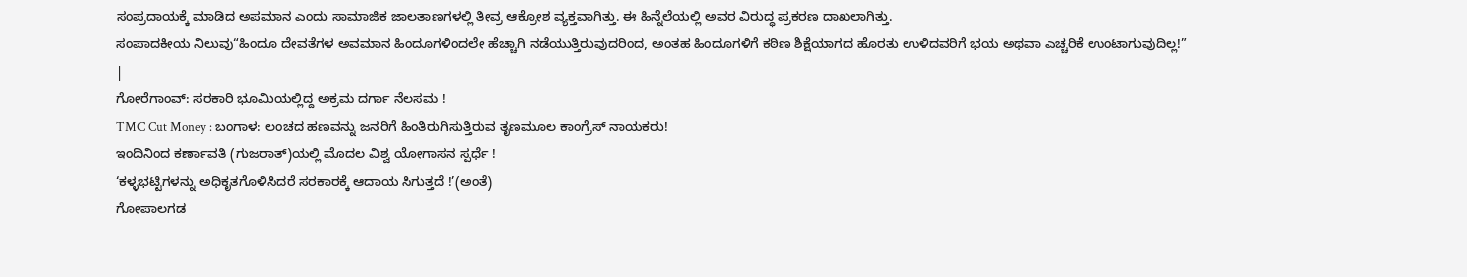ಸಂಪ್ರದಾಯಕ್ಕೆ ಮಾಡಿದ ಅಪಮಾನ ಎಂದು ಸಾಮಾಜಿಕ ಜಾಲತಾಣಗಳಲ್ಲಿ ತೀವ್ರ ಆಕ್ರೋಶ ವ್ಯಕ್ತವಾಗಿತ್ತು. ಈ ಹಿನ್ನೆಲೆಯಲ್ಲಿ ಅವರ ವಿರುದ್ಧ ಪ್ರಕರಣ ದಾಖಲಾಗಿತ್ತು.
ಸಂಪಾದಕೀಯ ನಿಲುವು“ಹಿಂದೂ ದೇವತೆಗಳ ಅವಮಾನ ಹಿಂದೂಗಳಿಂದಲೇ ಹೆಚ್ಚಾಗಿ ನಡೆಯುತ್ತಿರುವುದರಿಂದ, ಅಂತಹ ಹಿಂದೂಗಳಿಗೆ ಕಠಿಣ ಶಿಕ್ಷೆಯಾಗದ ಹೊರತು ಉಳಿದವರಿಗೆ ಭಯ ಅಥವಾ ಎಚ್ಚರಿಕೆ ಉಂಟಾಗುವುದಿಲ್ಲ!” |
ಗೋರೆಗಾಂವ್: ಸರಕಾರಿ ಭೂಮಿಯಲ್ಲಿದ್ದ ಅಕ್ರಮ ದರ್ಗಾ ನೆಲಸಮ !
TMC Cut Money : ಬಂಗಾಳ: ಲಂಚದ ಹಣವನ್ನು ಜನರಿಗೆ ಹಿಂತಿರುಗಿಸುತ್ತಿರುವ ತೃಣಮೂಲ ಕಾಂಗ್ರೆಸ್ ನಾಯಕರು!
ಇಂದಿನಿಂದ ಕರ್ಣಾವತಿ (ಗುಜರಾತ್)ಯಲ್ಲಿ ಮೊದಲ ವಿಶ್ವ ಯೋಗಾಸನ ಸ್ಪರ್ಧೆ !
‘ಕಳ್ಳಭಟ್ಟಿಗಳನ್ನು ಅಧಿಕೃತಗೊಳಿಸಿದರೆ ಸರಕಾರಕ್ಕೆ ಆದಾಯ ಸಿಗುತ್ತದೆ !’(ಅಂತೆ)
ಗೋಪಾಲಗಡ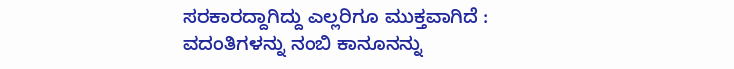ಸರಕಾರದ್ದಾಗಿದ್ದು ಎಲ್ಲರಿಗೂ ಮುಕ್ತವಾಗಿದೆ : ವದಂತಿಗಳನ್ನು ನಂಬಿ ಕಾನೂನನ್ನು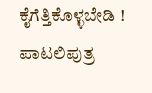ಕೈಗೆತ್ತಿಕೊಳ್ಳಬೇಡಿ !
ಪಾಟಲಿಪುತ್ರ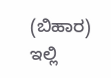(ಬಿಹಾರ) ಇಲ್ಲಿ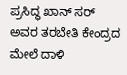ಪ್ರಸಿದ್ಧ ಖಾನ್ ಸರ್ ಅವರ ತರಬೇತಿ ಕೇಂದ್ರದ ಮೇಲೆ ದಾಳಿ